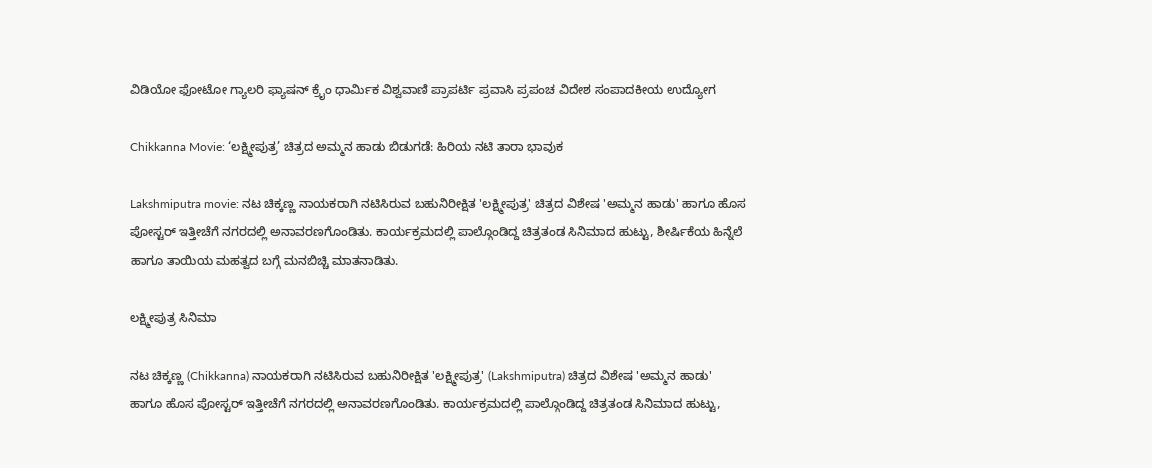ವಿಡಿಯೋ ಫೋಟೋ ಗ್ಯಾಲರಿ ಫ್ಯಾಷನ್ ಕ್ರೈಂ ಧಾರ್ಮಿಕ ವಿಶ್ವವಾಣಿ ಪ್ರಾಪರ್ಟಿ ಪ್ರವಾಸಿ ಪ್ರಪಂಚ ವಿದೇಶ ಸಂಪಾದಕೀಯ ಉದ್ಯೋಗ

Chikkanna Movie: ‘ಲಕ್ಷ್ಮೀಪುತ್ರ’ ಚಿತ್ರದ ಅಮ್ಮನ ಹಾಡು ಬಿಡುಗಡೆ: ಹಿರಿಯ ನಟಿ ತಾರಾ ಭಾವುಕ

Lakshmiputra movie: ನಟ ಚಿಕ್ಕಣ್ಣ ನಾಯಕರಾಗಿ ನಟಿಸಿರುವ ಬಹುನಿರೀಕ್ಷಿತ 'ಲಕ್ಷ್ಮೀಪುತ್ರ' ಚಿತ್ರದ ವಿಶೇಷ 'ಅಮ್ಮನ ಹಾಡು' ಹಾಗೂ ಹೊಸ ಪೋಸ್ಟರ್ ಇತ್ತೀಚೆಗೆ ನಗರದಲ್ಲಿ ಅನಾವರಣಗೊಂಡಿತು. ಕಾರ್ಯಕ್ರಮದಲ್ಲಿ ಪಾಲ್ಗೊಂಡಿದ್ದ ಚಿತ್ರತಂಡ ಸಿನಿಮಾದ ಹುಟ್ಟು, ಶೀರ್ಷಿಕೆಯ ಹಿನ್ನೆಲೆ ಹಾಗೂ ತಾಯಿಯ ಮಹತ್ವದ ಬಗ್ಗೆ ಮನಬಿಚ್ಚಿ ಮಾತನಾಡಿತು.

ಲಕ್ಷ್ಮೀಪುತ್ರ ಸಿನಿಮಾ

ನಟ ಚಿಕ್ಕಣ್ಣ (Chikkanna) ನಾಯಕರಾಗಿ ನಟಿಸಿರುವ ಬಹುನಿರೀಕ್ಷಿತ 'ಲಕ್ಷ್ಮೀಪುತ್ರ' (Lakshmiputra) ಚಿತ್ರದ ವಿಶೇಷ 'ಅಮ್ಮನ ಹಾಡು' ಹಾಗೂ ಹೊಸ ಪೋಸ್ಟರ್ ಇತ್ತೀಚೆಗೆ ನಗರದಲ್ಲಿ ಅನಾವರಣಗೊಂಡಿತು. ಕಾರ್ಯಕ್ರಮದಲ್ಲಿ ಪಾಲ್ಗೊಂಡಿದ್ದ ಚಿತ್ರತಂಡ ಸಿನಿಮಾದ ಹುಟ್ಟು,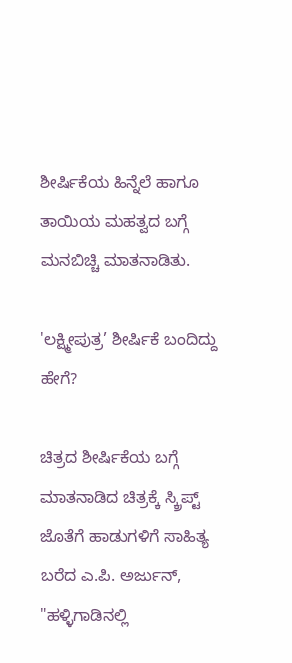ಶೀರ್ಷಿಕೆಯ ಹಿನ್ನೆಲೆ ಹಾಗೂ ತಾಯಿಯ ಮಹತ್ವದ ಬಗ್ಗೆ ಮನಬಿಚ್ಚಿ ಮಾತನಾಡಿತು.

'ಲಕ್ಷ್ಮೀಪುತ್ರ’ ಶೀರ್ಷಿಕೆ ಬಂದಿದ್ದು ಹೇಗೆ?

ಚಿತ್ರದ ಶೀರ್ಷಿಕೆಯ ಬಗ್ಗೆ ಮಾತನಾಡಿದ ಚಿತ್ರಕ್ಕೆ ಸ್ಕ್ರಿಪ್ಟ್ ಜೊತೆಗೆ ಹಾಡುಗಳಿಗೆ ಸಾಹಿತ್ಯ ಬರೆದ ಎ.ಪಿ. ಅರ್ಜುನ್, "ಹಳ್ಳಿಗಾಡಿನಲ್ಲಿ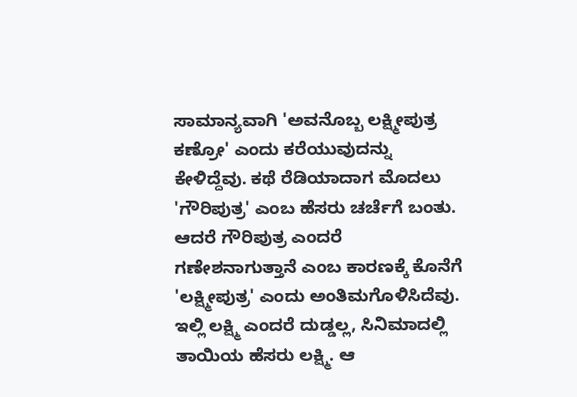ಸಾಮಾನ್ಯವಾಗಿ 'ಅವನೊಬ್ಬ ಲಕ್ಷ್ಮೀಪುತ್ರ ಕಣ್ರೋ' ಎಂದು ಕರೆಯುವುದನ್ನು ಕೇಳಿದ್ದೆವು. ಕಥೆ ರೆಡಿಯಾದಾಗ ಮೊದಲು 'ಗೌರಿಪುತ್ರ' ಎಂಬ ಹೆಸರು ಚರ್ಚೆಗೆ ಬಂತು. ಆದರೆ ಗೌರಿಪುತ್ರ ಎಂದರೆ ಗಣೇಶನಾಗುತ್ತಾನೆ ಎಂಬ ಕಾರಣಕ್ಕೆ ಕೊನೆಗೆ 'ಲಕ್ಷ್ಮೀಪುತ್ರ' ಎಂದು ಅಂತಿಮಗೊಳಿಸಿದೆವು. ಇಲ್ಲಿ ಲಕ್ಷ್ಮಿ ಎಂದರೆ ದುಡ್ಡಲ್ಲ, ಸಿನಿಮಾದಲ್ಲಿ ತಾಯಿಯ ಹೆಸರು ಲಕ್ಷ್ಮಿ. ಆ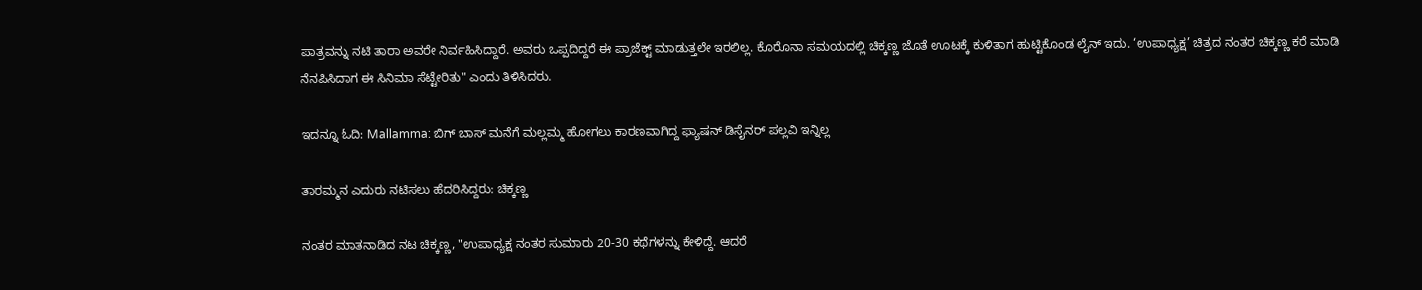ಪಾತ್ರವನ್ನು ನಟಿ ತಾರಾ ಅವರೇ ನಿರ್ವಹಿಸಿದ್ದಾರೆ. ಅವರು ಒಪ್ಪದಿದ್ದರೆ ಈ ಪ್ರಾಜೆಕ್ಟ್ ಮಾಡುತ್ತಲೇ ಇರಲಿಲ್ಲ. ಕೊರೊನಾ ಸಮಯದಲ್ಲಿ ಚಿಕ್ಕಣ್ಣ ಜೊತೆ ಊಟಕ್ಕೆ ಕುಳಿತಾಗ ಹುಟ್ಟಿಕೊಂಡ ಲೈನ್ ಇದು. ‘ಉಪಾಧ್ಯಕ್ಷ’ ಚಿತ್ರದ ನಂತರ ಚಿಕ್ಕಣ್ಣ ಕರೆ ಮಾಡಿ ನೆನಪಿಸಿದಾಗ ಈ ಸಿನಿಮಾ ಸೆಟ್ಟೇರಿತು" ಎಂದು ತಿಳಿಸಿದರು.

ಇದನ್ನೂ ಓದಿ: Mallamma: ಬಿಗ್ ಬಾಸ್ ಮನೆಗೆ ಮಲ್ಲಮ್ಮ ಹೋಗಲು ಕಾರಣವಾಗಿದ್ದ ಫ್ಯಾಷನ್ ಡಿಸೈನರ್ ಪಲ್ಲವಿ ಇನ್ನಿಲ್ಲ

ತಾರಮ್ಮನ ಎದುರು ನಟಿಸಲು ಹೆದರಿಸಿದ್ದರು: ಚಿಕ್ಕಣ್ಣ

ನಂತರ ಮಾತನಾಡಿದ ನಟ ಚಿಕ್ಕಣ್ಣ, "ಉಪಾಧ್ಯಕ್ಷ ನಂತರ ಸುಮಾರು 20-30 ಕಥೆಗಳನ್ನು ಕೇಳಿದ್ದೆ. ಆದರೆ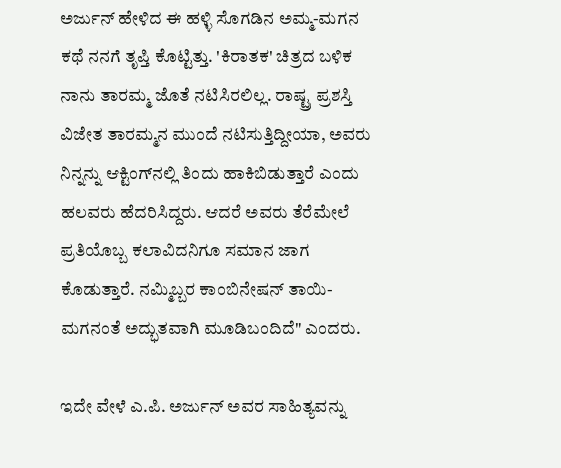ಅರ್ಜುನ್ ಹೇಳಿದ ಈ ಹಳ್ಳಿ ಸೊಗಡಿನ ಅಮ್ಮ-ಮಗನ ಕಥೆ ನನಗೆ ತೃಪ್ತಿ ಕೊಟ್ಟಿತ್ತು. 'ಕಿರಾತಕ' ಚಿತ್ರದ ಬಳಿಕ ನಾನು ತಾರಮ್ಮ ಜೊತೆ ನಟಿಸಿರಲಿಲ್ಲ. ರಾಷ್ಟ್ರ ಪ್ರಶಸ್ತಿ ವಿಜೇತ ತಾರಮ್ಮನ ಮುಂದೆ ನಟಿಸುತ್ತಿದ್ದೀಯಾ, ಅವರು ನಿನ್ನನ್ನು ಆಕ್ಟಿಂಗ್‌ನಲ್ಲಿ ತಿಂದು ಹಾಕಿಬಿಡುತ್ತಾರೆ ಎಂದು ಹಲವರು ಹೆದರಿಸಿದ್ದರು. ಆದರೆ ಅವರು ತೆರೆಮೇಲೆ ಪ್ರತಿಯೊಬ್ಬ ಕಲಾವಿದನಿಗೂ ಸಮಾನ ಜಾಗ ಕೊಡುತ್ತಾರೆ. ನಮ್ಮಿಬ್ಬರ ಕಾಂಬಿನೇಷನ್ ತಾಯಿ-ಮಗನಂತೆ ಅದ್ಭುತವಾಗಿ ಮೂಡಿಬಂದಿದೆ" ಎಂದರು.

ಇದೇ ವೇಳೆ ಎ.ಪಿ. ಅರ್ಜುನ್ ಅವರ ಸಾಹಿತ್ಯವನ್ನು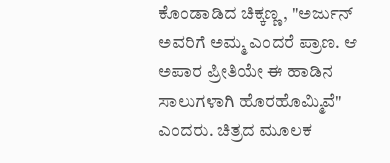ಕೊಂಡಾಡಿದ ಚಿಕ್ಕಣ್ಣ, "ಅರ್ಜುನ್ ಅವರಿಗೆ ಅಮ್ಮ ಎಂದರೆ ಪ್ರಾಣ. ಆ ಅಪಾರ ಪ್ರೀತಿಯೇ ಈ ಹಾಡಿನ ಸಾಲುಗಳಾಗಿ ಹೊರಹೊಮ್ಮಿವೆ" ಎಂದರು. ಚಿತ್ರದ ಮೂಲಕ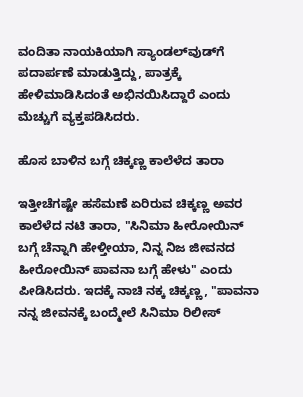ವಂದಿತಾ ನಾಯಕಿಯಾಗಿ ಸ್ಯಾಂಡಲ್‌ವುಡ್‌ಗೆ ಪದಾರ್ಪಣೆ ಮಾಡುತ್ತಿದ್ದು, ಪಾತ್ರಕ್ಕೆ ಹೇಳಿಮಾಡಿಸಿದಂತೆ ಅಭಿನಯಿಸಿದ್ದಾರೆ ಎಂದು ಮೆಚ್ಚುಗೆ ವ್ಯಕ್ತಪಡಿಸಿದರು.

ಹೊಸ ಬಾಳಿನ ಬಗ್ಗೆ ಚಿಕ್ಕಣ್ಣ ಕಾಲೆಳೆದ ತಾರಾ

ಇತ್ತೀಚೆಗಷ್ಟೇ ಹಸೆಮಣೆ ಏರಿರುವ ಚಿಕ್ಕಣ್ಣ ಅವರ ಕಾಲೆಳೆದ ನಟಿ ತಾರಾ, "ಸಿನಿಮಾ ಹೀರೋಯಿನ್ ಬಗ್ಗೆ ಚೆನ್ನಾಗಿ ಹೇಳ್ತೀಯಾ, ನಿನ್ನ ನಿಜ ಜೀವನದ ಹೀರೋಯಿನ್ ಪಾವನಾ ಬಗ್ಗೆ ಹೇಳು" ಎಂದು ಪೀಡಿಸಿದರು. ಇದಕ್ಕೆ ನಾಚಿ ನಕ್ಕ ಚಿಕ್ಕಣ್ಣ, "ಪಾವನಾ ನನ್ನ ಜೀವನಕ್ಕೆ ಬಂದ್ಮೇಲೆ ಸಿನಿಮಾ ರಿಲೀಸ್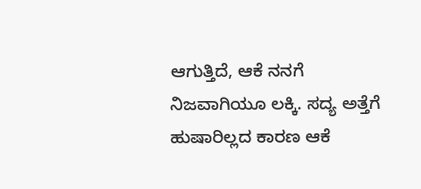ಆಗುತ್ತಿದೆ, ಆಕೆ ನನಗೆ ನಿಜವಾಗಿಯೂ ಲಕ್ಕಿ. ಸದ್ಯ ಅತ್ತೆಗೆ ಹುಷಾರಿಲ್ಲದ ಕಾರಣ ಆಕೆ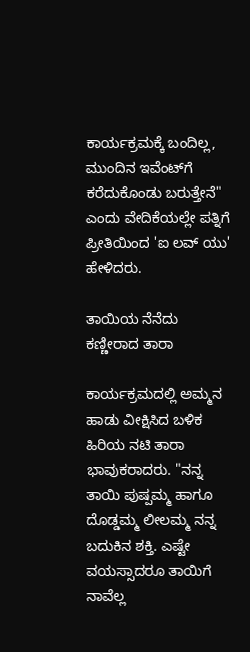ಕಾರ್ಯಕ್ರಮಕ್ಕೆ ಬಂದಿಲ್ಲ, ಮುಂದಿನ ಇವೆಂಟ್‌ಗೆ ಕರೆದುಕೊಂಡು ಬರುತ್ತೇನೆ" ಎಂದು ವೇದಿಕೆಯಲ್ಲೇ ಪತ್ನಿಗೆ ಪ್ರೀತಿಯಿಂದ 'ಐ ಲವ್ ಯು' ಹೇಳಿದರು.

ತಾಯಿಯ ನೆನೆದು ಕಣ್ಣೀರಾದ ತಾರಾ

ಕಾರ್ಯಕ್ರಮದಲ್ಲಿ ಅಮ್ಮನ ಹಾಡು ವೀಕ್ಷಿಸಿದ ಬಳಿಕ ಹಿರಿಯ ನಟಿ ತಾರಾ ಭಾವುಕರಾದರು. "ನನ್ನ ತಾಯಿ ಪುಷ್ಪಮ್ಮ ಹಾಗೂ ದೊಡ್ಡಮ್ಮ ಲೀಲಮ್ಮ ನನ್ನ ಬದುಕಿನ ಶಕ್ತಿ. ಎಷ್ಟೇ ವಯಸ್ಸಾದರೂ ತಾಯಿಗೆ ನಾವೆಲ್ಲ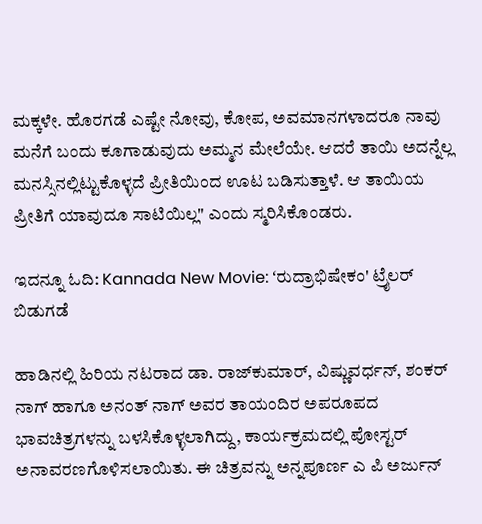ಮಕ್ಕಳೇ. ಹೊರಗಡೆ ಎಷ್ಟೇ ನೋವು, ಕೋಪ, ಅವಮಾನಗಳಾದರೂ ನಾವು ಮನೆಗೆ ಬಂದು ಕೂಗಾಡುವುದು ಅಮ್ಮನ ಮೇಲೆಯೇ. ಆದರೆ ತಾಯಿ ಅದನ್ನೆಲ್ಲ ಮನಸ್ಸಿನಲ್ಲಿಟ್ಟುಕೊಳ್ಳದೆ ಪ್ರೀತಿಯಿಂದ ಊಟ ಬಡಿಸುತ್ತಾಳೆ. ಆ ತಾಯಿಯ ಪ್ರೀತಿಗೆ ಯಾವುದೂ ಸಾಟಿಯಿಲ್ಲ" ಎಂದು ಸ್ಮರಿಸಿಕೊಂಡರು.

ಇದನ್ನೂ ಓದಿ: Kannada New Movie: ʻರುದ್ರಾಭಿಷೇಕಂ' ಟ್ರೈಲರ್ ಬಿಡುಗಡೆ

ಹಾಡಿನಲ್ಲಿ ಹಿರಿಯ ನಟರಾದ ಡಾ. ರಾಜ್‌ಕುಮಾರ್, ವಿಷ್ಣುವರ್ಧನ್, ಶಂಕರ್ ನಾಗ್ ಹಾಗೂ ಅನಂತ್ ನಾಗ್ ಅವರ ತಾಯಂದಿರ ಅಪರೂಪದ ಭಾವಚಿತ್ರಗಳನ್ನು ಬಳಸಿಕೊಳ್ಳಲಾಗಿದ್ದು, ಕಾರ್ಯಕ್ರಮದಲ್ಲಿ ಪೋಸ್ಟರ್ ಅನಾವರಣಗೊಳಿಸಲಾಯಿತು. ಈ ಚಿತ್ರವನ್ನು ಅನ್ನಪೂರ್ಣ ಎ ಪಿ ಅರ್ಜುನ್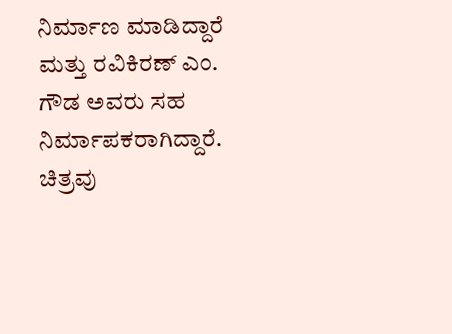ನಿರ್ಮಾಣ ಮಾಡಿದ್ದಾರೆ ಮತ್ತು ರವಿಕಿರಣ್ ಎಂ. ಗೌಡ ಅವರು ಸಹ ನಿರ್ಮಾಪಕರಾಗಿದ್ದಾರೆ. ಚಿತ್ರವು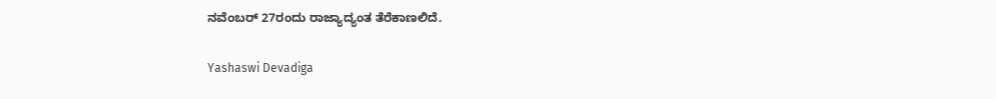ನವೆಂಬರ್ 27ರಂದು ರಾಜ್ಯಾದ್ಯಂತ ತೆರೆಕಾಣಲಿದೆ.

Yashaswi Devadiga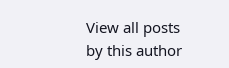View all posts by this author